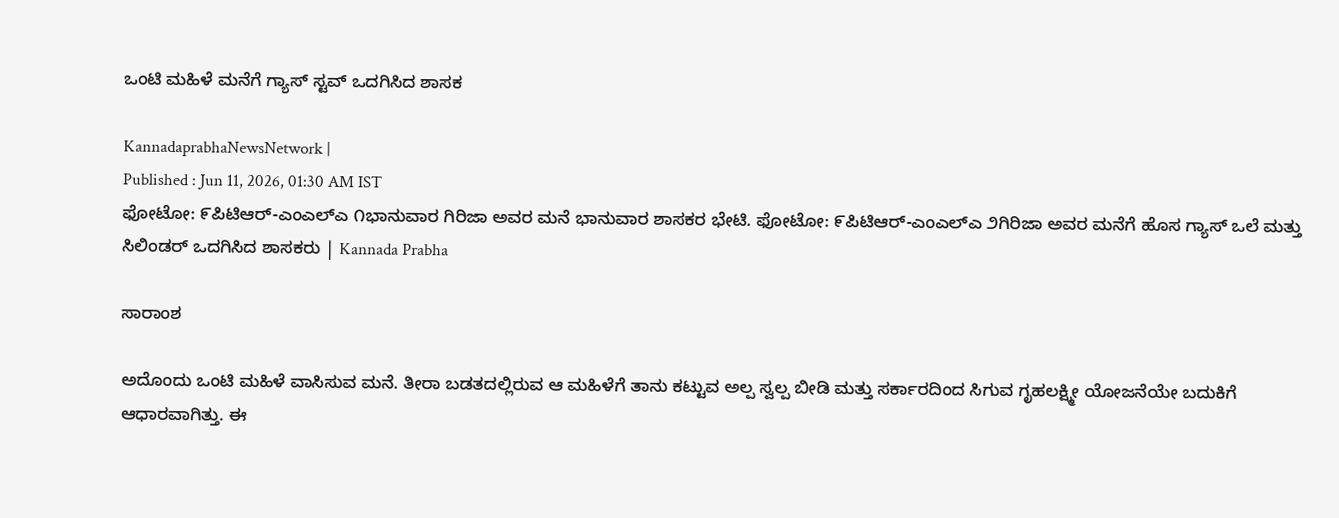ಒಂಟಿ ಮಹಿಳೆ ಮನೆಗೆ ಗ್ಯಾಸ್ ಸ್ಟವ್ ಒದಗಿಸಿದ ಶಾಸಕ

KannadaprabhaNewsNetwork |
Published : Jun 11, 2026, 01:30 AM IST
ಫೋಟೋ: ೯ಪಿಟಿಆರ್-ಎಂಎಲ್‌ಎ ೧ಭಾನುವಾರ ಗಿರಿಜಾ ಅವರ ಮನೆ ಭಾನುವಾರ ಶಾಸಕರ ಭೇಟಿ. ಫೋಟೋ: ೯ಪಿಟಿಆರ್-ಎಂಎಲ್‌ಎ ೨ಗಿರಿಜಾ ಅವರ ಮನೆಗೆ ಹೊಸ ಗ್ಯಾಸ್ ಒಲೆ ಮತ್ತು ಸಿಲಿಂಡರ್ ಒದಗಿಸಿದ ಶಾಸಕರು | Kannada Prabha

ಸಾರಾಂಶ

ಅದೊಂದು ಒಂಟಿ ಮಹಿಳೆ ವಾಸಿಸುವ ಮನೆ. ತೀರಾ ಬಡತದಲ್ಲಿರುವ ಆ ಮಹಿಳೆಗೆ ತಾನು ಕಟ್ಟುವ ಅಲ್ಪ ಸ್ವಲ್ಪ ಬೀಡಿ ಮತ್ತು ಸರ್ಕಾರದಿಂದ ಸಿಗುವ ಗೃಹಲಕ್ಷ್ಮೀ ಯೋಜನೆಯೇ ಬದುಕಿಗೆ ಆಧಾರವಾಗಿತ್ತು. ಈ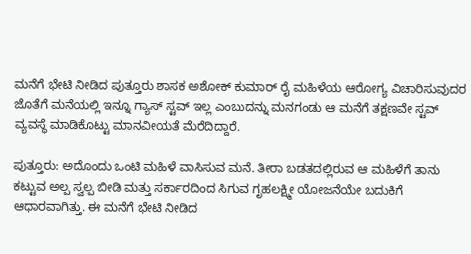ಮನೆಗೆ ಭೇಟಿ ನೀಡಿದ ಪುತ್ತೂರು ಶಾಸಕ ಅಶೋಕ್ ಕುಮಾರ್ ರೈ ಮಹಿಳೆಯ ಆರೋಗ್ಯ ವಿಚಾರಿಸುವುದರ ಜೊತೆಗೆ ಮನೆಯಲ್ಲಿ ಇನ್ನೂ ಗ್ಯಾಸ್ ಸ್ಟವ್ ಇಲ್ಲ ಎಂಬುದನ್ನು ಮನಗಂಡು ಆ ಮನೆಗೆ ತಕ್ಷಣವೇ ಸ್ಟವ್ ವ್ಯವಸ್ಥೆ ಮಾಡಿಕೊಟ್ಟು ಮಾನವೀಯತೆ ಮೆರೆದಿದ್ದಾರೆ.

ಪುತ್ತೂರು: ಅದೊಂದು ಒಂಟಿ ಮಹಿಳೆ ವಾಸಿಸುವ ಮನೆ. ತೀರಾ ಬಡತದಲ್ಲಿರುವ ಆ ಮಹಿಳೆಗೆ ತಾನು ಕಟ್ಟುವ ಅಲ್ಪ ಸ್ವಲ್ಪ ಬೀಡಿ ಮತ್ತು ಸರ್ಕಾರದಿಂದ ಸಿಗುವ ಗೃಹಲಕ್ಷ್ಮೀ ಯೋಜನೆಯೇ ಬದುಕಿಗೆ ಆಧಾರವಾಗಿತ್ತು. ಈ ಮನೆಗೆ ಭೇಟಿ ನೀಡಿದ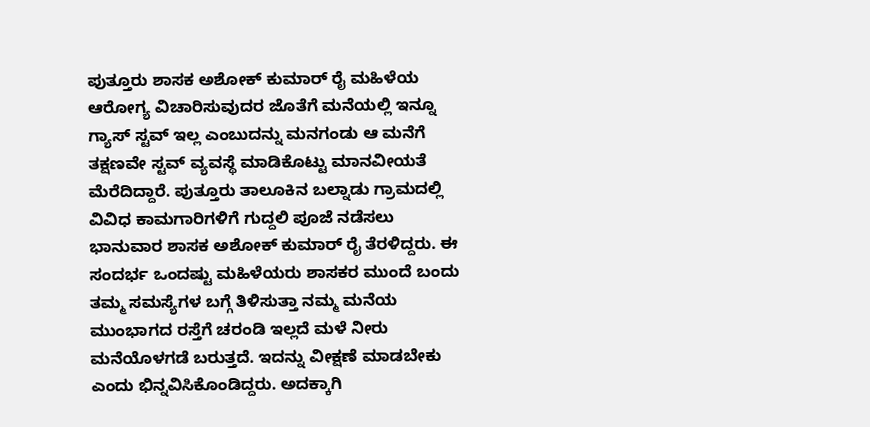ಪುತ್ತೂರು ಶಾಸಕ ಅಶೋಕ್ ಕುಮಾರ್ ರೈ ಮಹಿಳೆಯ ಆರೋಗ್ಯ ವಿಚಾರಿಸುವುದರ ಜೊತೆಗೆ ಮನೆಯಲ್ಲಿ ಇನ್ನೂ ಗ್ಯಾಸ್ ಸ್ಟವ್ ಇಲ್ಲ ಎಂಬುದನ್ನು ಮನಗಂಡು ಆ ಮನೆಗೆ ತಕ್ಷಣವೇ ಸ್ಟವ್ ವ್ಯವಸ್ಥೆ ಮಾಡಿಕೊಟ್ಟು ಮಾನವೀಯತೆ ಮೆರೆದಿದ್ದಾರೆ. ಪುತ್ತೂರು ತಾಲೂಕಿನ ಬಲ್ನಾಡು ಗ್ರಾಮದಲ್ಲಿ ವಿವಿಧ ಕಾಮಗಾರಿಗಳಿಗೆ ಗುದ್ದಲಿ ಪೂಜೆ ನಡೆಸಲು ಭಾನುವಾರ ಶಾಸಕ ಅಶೋಕ್ ಕುಮಾರ್ ರೈ ತೆರಳಿದ್ದರು. ಈ ಸಂದರ್ಭ ಒಂದಷ್ಟು ಮಹಿಳೆಯರು ಶಾಸಕರ ಮುಂದೆ ಬಂದು ತಮ್ಮ ಸಮಸ್ಯೆಗಳ ಬಗ್ಗೆ ತಿಳಿಸುತ್ತಾ ನಮ್ಮ ಮನೆಯ ಮುಂಭಾಗದ ರಸ್ತೆಗೆ ಚರಂಡಿ ಇಲ್ಲದೆ ಮಳೆ ನೀರು ಮನೆಯೊಳಗಡೆ ಬರುತ್ತದೆ. ಇದನ್ನು ವೀಕ್ಷಣೆ ಮಾಡಬೇಕು ಎಂದು ಭಿನ್ನವಿಸಿಕೊಂಡಿದ್ದರು. ಅದಕ್ಕಾಗಿ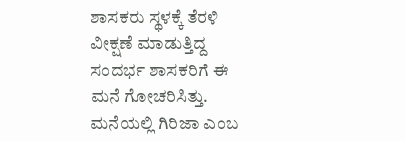ಶಾಸಕರು ಸ್ಥಳಕ್ಕೆ ತೆರಳಿ ವೀಕ್ಷಣೆ ಮಾಡುತ್ತಿದ್ದ ಸಂದರ್ಭ ಶಾಸಕರಿಗೆ ಈ ಮನೆ ಗೋಚರಿಸಿತ್ತು. ಮನೆಯಲ್ಲಿ ಗಿರಿಜಾ ಎಂಬ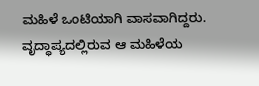ಮಹಿಳೆ ಒಂಟಿಯಾಗಿ ವಾಸವಾಗಿದ್ದರು. ವೃದ್ಧಾಪ್ಯದಲ್ಲಿರುವ ಆ ಮಹಿಳೆಯ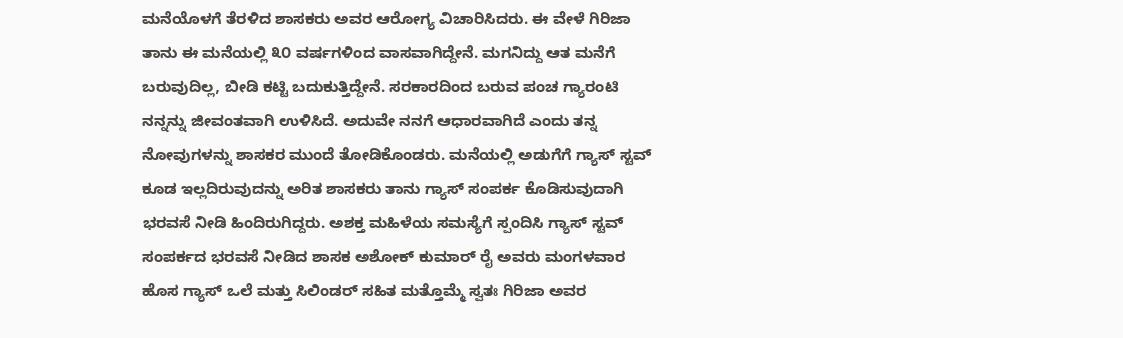ಮನೆಯೊಳಗೆ ತೆರಳಿದ ಶಾಸಕರು ಅವರ ಆರೋಗ್ಯ ವಿಚಾರಿಸಿದರು. ಈ ವೇಳೆ ಗಿರಿಜಾ ತಾನು ಈ ಮನೆಯಲ್ಲಿ ೩೦ ವರ್ಷಗಳಿಂದ ವಾಸವಾಗಿದ್ದೇನೆ. ಮಗನಿದ್ದು ಆತ ಮನೆಗೆ ಬರುವುದಿಲ್ಲ, ಬೀಡಿ ಕಟ್ಟಿ ಬದುಕುತ್ತಿದ್ದೇನೆ. ಸರಕಾರದಿಂದ ಬರುವ ಪಂಚ ಗ್ಯಾರಂಟಿ ನನ್ನನ್ನು ಜೀವಂತವಾಗಿ ಉಳಿಸಿದೆ. ಅದುವೇ ನನಗೆ ಆಧಾರವಾಗಿದೆ ಎಂದು ತನ್ನ ನೋವುಗಳನ್ನು ಶಾಸಕರ ಮುಂದೆ ತೋಡಿಕೊಂಡರು. ಮನೆಯಲ್ಲಿ ಅಡುಗೆಗೆ ಗ್ಯಾಸ್ ಸ್ಟವ್ ಕೂಡ ಇಲ್ಲದಿರುವುದನ್ನು ಅರಿತ ಶಾಸಕರು ತಾನು ಗ್ಯಾಸ್ ಸಂಪರ್ಕ ಕೊಡಿಸುವುದಾಗಿ ಭರವಸೆ ನೀಡಿ ಹಿಂದಿರುಗಿದ್ದರು. ಅಶಕ್ತ ಮಹಿಳೆಯ ಸಮಸ್ಯೆಗೆ ಸ್ಪಂದಿಸಿ ಗ್ಯಾಸ್ ಸ್ಟವ್ ಸಂಪರ್ಕದ ಭರವಸೆ ನೀಡಿದ ಶಾಸಕ ಅಶೋಕ್ ಕುಮಾರ್ ರೈ ಅವರು ಮಂಗಳವಾರ ಹೊಸ ಗ್ಯಾಸ್ ಒಲೆ ಮತ್ತು ಸಿಲಿಂಡರ್ ಸಹಿತ ಮತ್ತೊಮ್ಮೆ ಸ್ವತಃ ಗಿರಿಜಾ ಅವರ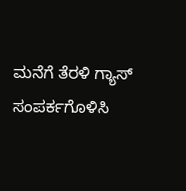ಮನೆಗೆ ತೆರಳಿ ಗ್ಯಾಸ್ ಸಂಪರ್ಕಗೊಳಿಸಿ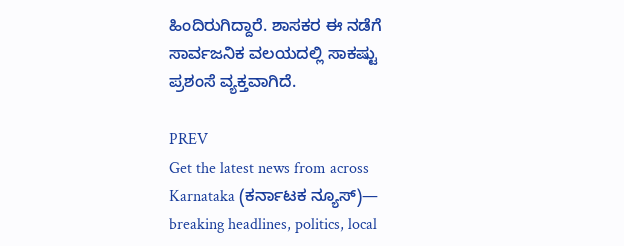ಹಿಂದಿರುಗಿದ್ದಾರೆ. ಶಾಸಕರ ಈ ನಡೆಗೆ ಸಾರ್ವಜನಿಕ ವಲಯದಲ್ಲಿ ಸಾಕಷ್ಟು ಪ್ರಶಂಸೆ ವ್ಯಕ್ತವಾಗಿದೆ.

PREV
Get the latest news from across Karnataka (ಕರ್ನಾಟಕ ನ್ಯೂಸ್)— breaking headlines, politics, local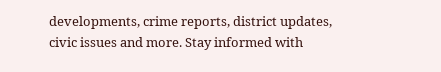developments, crime reports, district updates, civic issues and more. Stay informed with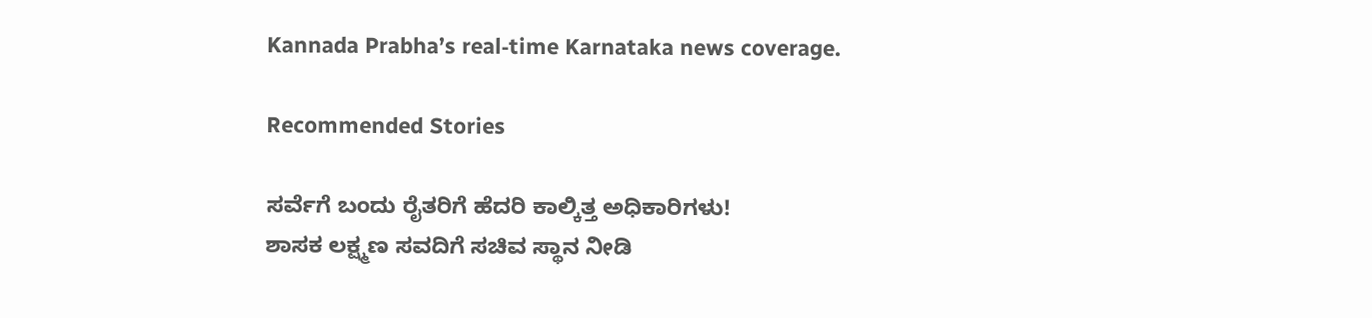Kannada Prabha’s real‑time Karnataka news coverage.

Recommended Stories

ಸರ್ವೆಗೆ ಬಂದು ರೈತರಿಗೆ ಹೆದರಿ ಕಾಲ್ಕಿತ್ತ ಅಧಿಕಾರಿಗಳು!
ಶಾಸಕ ಲಕ್ಷ್ಮಣ ಸವದಿಗೆ ಸಚಿವ ಸ್ಥಾನ ನೀಡಿ